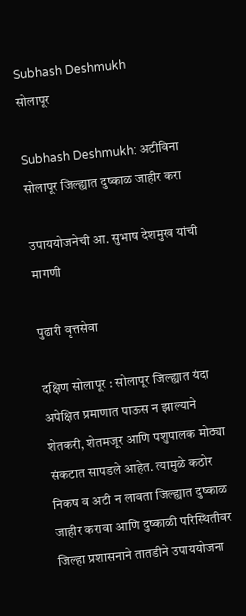Subhash Deshmukh
सोलापूर

Subhash Deshmukh: अटीविना सोलापूर जिल्ह्यात दुष्काळ जाहीर करा

उपाययोजनेची आ. सुभाष देशमुख यांची मागणी

पुढारी वृत्तसेवा

दक्षिण सोलापूर : सोलापूर जिल्ह्यात यंदा अपेक्षित प्रमाणात पाऊस न झाल्याने शेतकरी, शेतमजूर आणि पशुपालक मोठ्या संकटात सापडले आहेत. त्यामुळे कठोर निकष व अटी न लावता जिल्ह्यात दुष्काळ जाहीर करावा आणि दुष्काळी परिस्थितीवर जिल्हा प्रशासनाने तातडीने उपाययोजना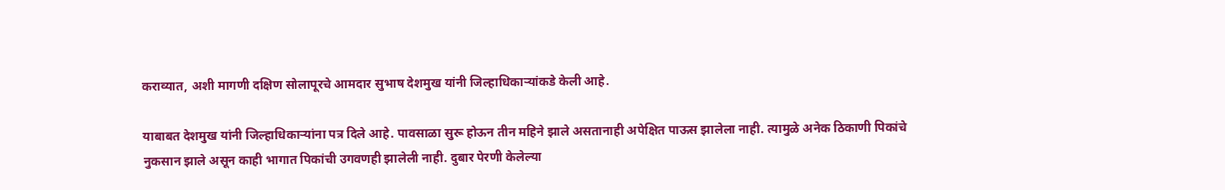कराव्यात, अशी मागणी दक्षिण सोलापूरचे आमदार सुभाष देशमुख यांनी जिल्हाधिकाऱ्यांकडे केली आहे.

याबाबत देशमुख यांनी जिल्हाधिकाऱ्यांना पत्र दिले आहे. पावसाळा सुरू होऊन तीन महिने झाले असतानाही अपेक्षित पाऊस झालेला नाही. त्यामुळे अनेक ठिकाणी पिकांचे नुकसान झाले असून काही भागात पिकांची उगवणही झालेली नाही. दुबार पेरणी केलेल्या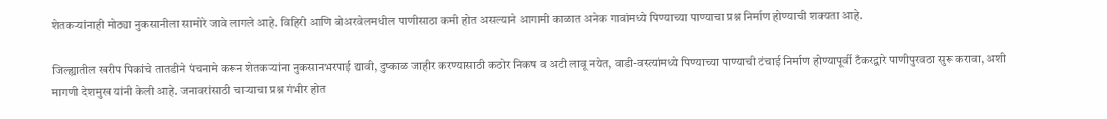शेतकऱ्यांनाही मोठ्या नुकसानीला सामोरे जावे लागले आहे. विहिरी आणि बोअरवेलमधील पाणीसाठा कमी होत असल्याने आगामी काळात अनेक गावांमध्ये पिण्याच्या पाण्याचा प्रश्न निर्माण होण्याची शक्यता आहे.

जिल्ह्यातील खरीप पिकांचे तातडीने पंचनामे करून शेतकऱ्यांना नुकसानभरपाई द्यावी, दुष्काळ जाहीर करण्यासाठी कठोर निकष व अटी लावू नयेत, वाडी-वस्त्यांमध्ये पिण्याच्या पाण्याची टंचाई निर्माण होण्यापूर्वी टँकरद्वारे पाणीपुरवठा सुरू करावा, अशी मागणी देशमुख यांनी केली आहे. जनावरांसाठी चाऱ्याचा प्रश्न गंभीर होत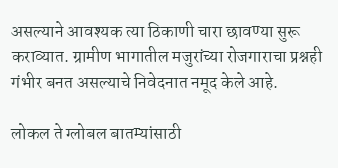असल्याने आवश्यक त्या ठिकाणी चारा छावण्या सुरू कराव्यात. ग्रामीण भागातील मजुरांच्या रोजगाराचा प्रश्नही गंभीर बनत असल्याचे निवेदनात नमूद केले आहे.

लोकल ते ग्लोबल बातम्यांसाठी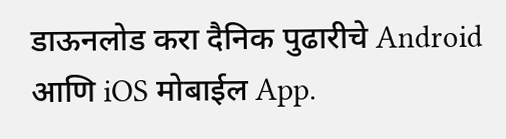डाऊनलोड करा दैनिक पुढारीचे Android आणि iOS मोबाईल App.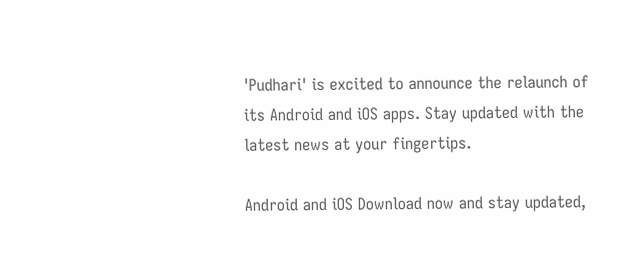'Pudhari' is excited to announce the relaunch of its Android and iOS apps. Stay updated with the latest news at your fingertips.

Android and iOS Download now and stay updated,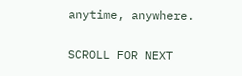anytime, anywhere.

SCROLL FOR NEXT